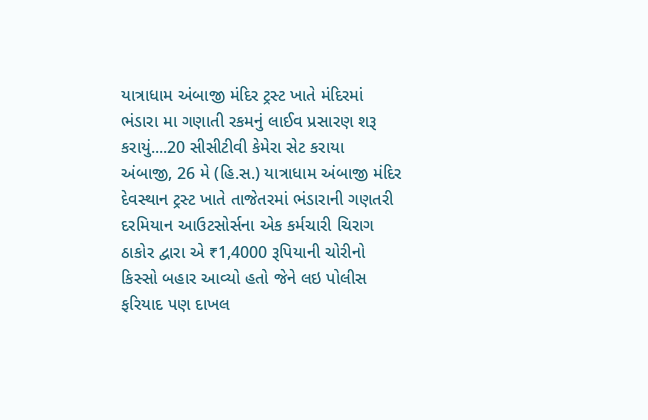યાત્રાધામ અંબાજી મંદિર ટ્રસ્ટ ખાતે મંદિરમાં ભંડારા મા ગણાતી રકમનું લાઈવ પ્રસારણ શરૂ કરાયું....20 સીસીટીવી કેમેરા સેટ કરાયા
અંબાજી, 26 મે (હિ.સ.) યાત્રાધામ અંબાજી મંદિર દેવસ્થાન ટ્રસ્ટ ખાતે તાજેતરમાં ભંડારાની ગણતરી દરમિયાન આઉટસોર્સના એક કર્મચારી ચિરાગ ઠાકોર દ્વારા એ ₹1,4000 રૂપિયાની ચોરીનો કિસ્સો બહાર આવ્યો હતો જેને લઇ પોલીસ ફરિયાદ પણ દાખલ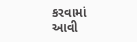કરવામાં આવી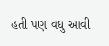હતી પણ વધુ આવી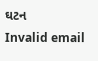ઘટન
Invalid email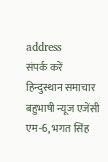address
संपर्क करें
हिन्दुस्थान समाचार बहुभाषी न्यूज एजेंसी एम-6, भगत सिंह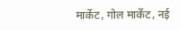मार्केट, गोल मार्केट, नई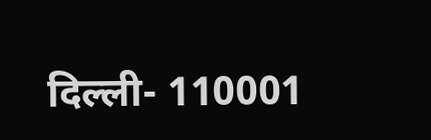दिल्ली- 110001